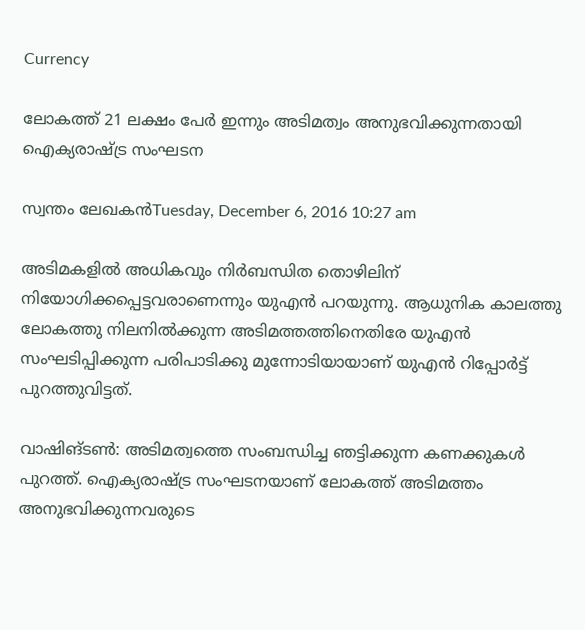Currency

ലോകത്ത് 21 ലക്ഷം പേര്‍ ഇന്നും അടിമത്വം അനുഭവിക്കുന്നതായി ഐക്യരാഷ്ട്ര സംഘടന

സ്വന്തം ലേഖകന്‍Tuesday, December 6, 2016 10:27 am

അടിമകളില്‍ അധികവും നിര്‍ബന്ധിത തൊഴിലിന് നിയോഗിക്കപ്പെട്ടവരാണെന്നും യുഎന്‍ പറയുന്നു. ആധുനിക കാലത്തു ലോകത്തു നിലനില്‍ക്കുന്ന അടിമത്തത്തിനെതിരേ യുഎന്‍ സംഘടിപ്പിക്കുന്ന പരിപാടിക്കു മുന്നോടിയായാണ് യുഎന്‍ റിപ്പോര്‍ട്ട് പുറത്തുവിട്ടത്.

വാഷിങ്ടണ്‍: അടിമത്വത്തെ സംബന്ധിച്ച ഞട്ടിക്കുന്ന കണക്കുകള്‍ പുറത്ത്. ഐക്യരാഷ്ട്ര സംഘടനയാണ് ലോകത്ത് അടിമത്തം അനുഭവിക്കുന്നവരുടെ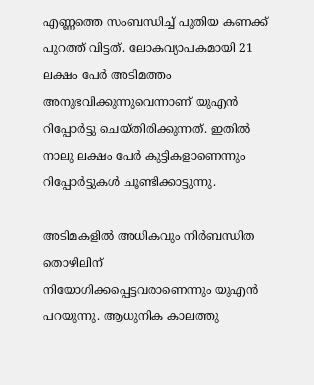എണ്ണത്തെ സംബന്ധിച്ച് പുതിയ കണക്ക് പുറത്ത് വിട്ടത്. ലോകവ്യാപകമായി 21 ലക്ഷം പേര്‍ അടിമത്തം അനുഭവിക്കുന്നുവെന്നാണ് യുഎന്‍ റിപ്പോര്‍ട്ടു ചെയ്തിരിക്കുന്നത്. ഇതില്‍ നാലു ലക്ഷം പേര്‍ കുട്ടികളാണെന്നും റിപ്പോര്‍ട്ടുകള്‍ ചൂണ്ടിക്കാട്ടുന്നു.

അടിമകളില്‍ അധികവും നിര്‍ബന്ധിത തൊഴിലിന് നിയോഗിക്കപ്പെട്ടവരാണെന്നും യുഎന്‍ പറയുന്നു. ആധുനിക കാലത്തു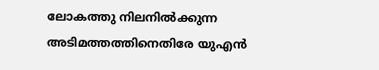ലോകത്തു നിലനില്‍ക്കുന്ന അടിമത്തത്തിനെതിരേ യുഎന്‍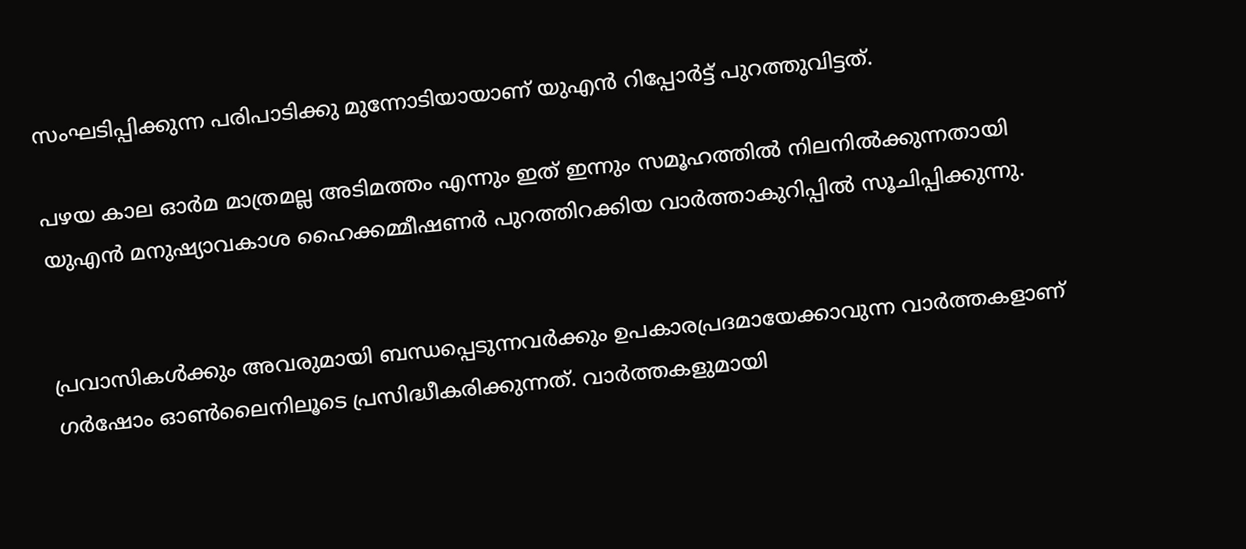സംഘടിപ്പിക്കുന്ന പരിപാടിക്കു മുന്നോടിയായാണ് യുഎന്‍ റിപ്പോര്‍ട്ട് പുറത്തുവിട്ടത്.

പഴയ കാല ഓര്‍മ മാത്രമല്ല അടിമത്തം എന്നും ഇത് ഇന്നും സമൂഹത്തില്‍ നിലനില്‍ക്കുന്നതായി യുഎന്‍ മനുഷ്യാവകാശ ഹൈക്കമ്മീഷണര്‍ പുറത്തിറക്കിയ വാര്‍ത്താകുറിപ്പില്‍ സൂചിപ്പിക്കുന്നു.


പ്രവാസികൾക്കും അവരുമായി ബന്ധപ്പെടുന്നവർക്കും ഉപകാരപ്രദമായേക്കാവുന്ന വാർത്തകളാണ് ഗർഷോം ഓൺലൈനിലൂടെ പ്രസിദ്ധീകരിക്കുന്നത്. വാർത്തകളുമായി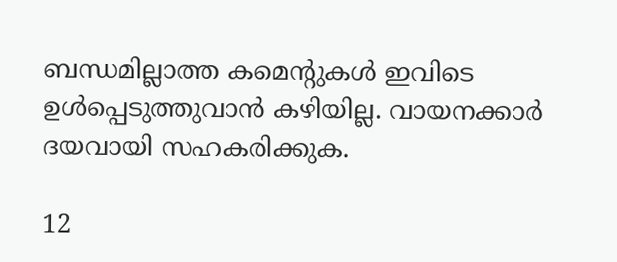ബന്ധമില്ലാത്ത കമെന്റുകൾ ഇവിടെ ഉൾപ്പെടുത്തുവാൻ കഴിയില്ല. വായനക്കാർ ദയവായി സഹകരിക്കുക.

12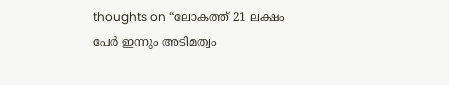thoughts on “ലോകത്ത് 21 ലക്ഷം പേര്‍ ഇന്നും അടിമത്വം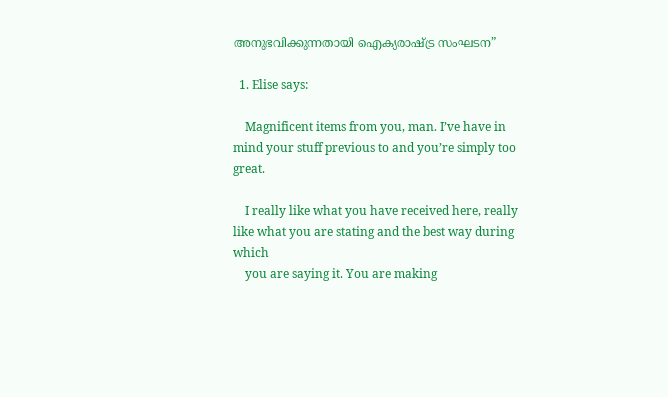അനുഭവിക്കുന്നതായി ഐക്യരാഷ്ട്ര സംഘടന”

  1. Elise says:

    Magnificent items from you, man. I’ve have in mind your stuff previous to and you’re simply too great.

    I really like what you have received here, really like what you are stating and the best way during which
    you are saying it. You are making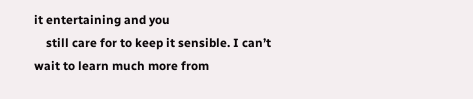it entertaining and you
    still care for to keep it sensible. I can’t wait to learn much more from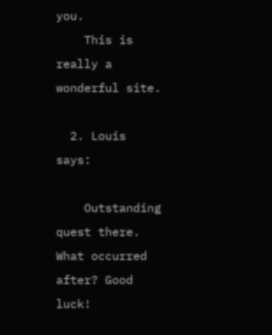you.
    This is really a wonderful site.

  2. Louis says:

    Outstanding quest there. What occurred after? Good luck!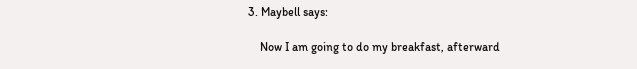3. Maybell says:

    Now I am going to do my breakfast, afterward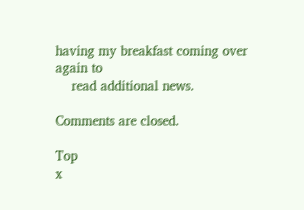having my breakfast coming over again to
    read additional news.

Comments are closed.

Top
x